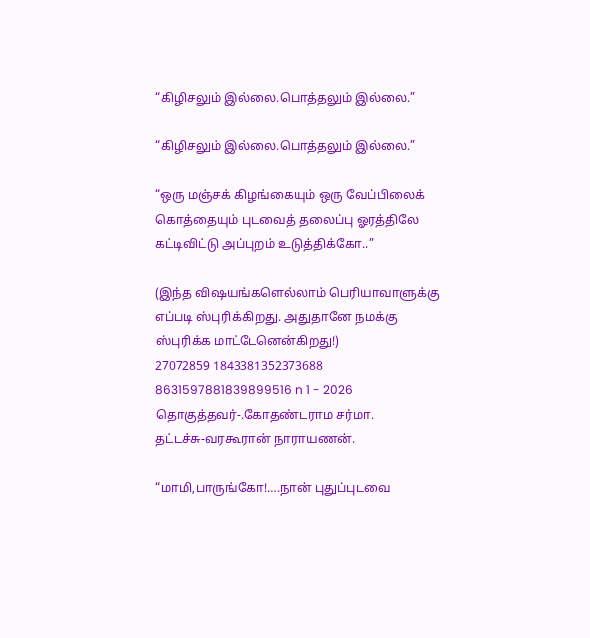“கிழிசலும் இல்லை.பொத்தலும் இல்லை.”

“கிழிசலும் இல்லை.பொத்தலும் இல்லை.”

“ஒரு மஞ்சக் கிழங்கையும் ஒரு வேப்பிலைக் கொத்தையும் புடவைத் தலைப்பு ஓரத்திலே கட்டிவிட்டு அப்புறம் உடுத்திக்கோ..”

(இந்த விஷயங்களெல்லாம் பெரியாவாளுக்கு
எப்படி ஸ்புரிக்கிறது. அதுதானே நமக்கு
ஸ்புரிக்க மாட்டேனென்கிறது!)
27072859 1843381352373688 8631597881839899516 n 1 - 2026
தொகுத்தவர்-.கோதண்டராம சர்மா.
தட்டச்சு-வரகூரான் நாராயணன்.

“மாமி,பாருங்கோ!….நான் புதுப்புடவை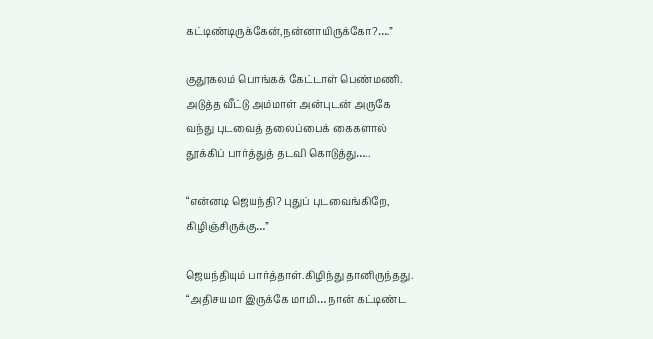கட்டிண்டிருக்கேன்,நன்னாயிருக்கோ?….”

குதூகலம் பொங்கக் கேட்டாள் பெண்மணி.
அடுத்த வீட்டு அம்மாள் அன்புடன் அருகே
வந்து புடவைத் தலைப்பைக் கைகளால்
தூக்கிப் பார்த்துத் தடவி கொடுத்து…..

“என்னடி ஜெயந்தி? புதுப் புடவைங்கிறே,
கிழிஞ்சிருக்கு…”

ஜெயந்தியும் பார்த்தாள்.கிழிந்து தானிருந்தது.
“அதிசயமா இருக்கே மாமி… நான் கட்டிண்ட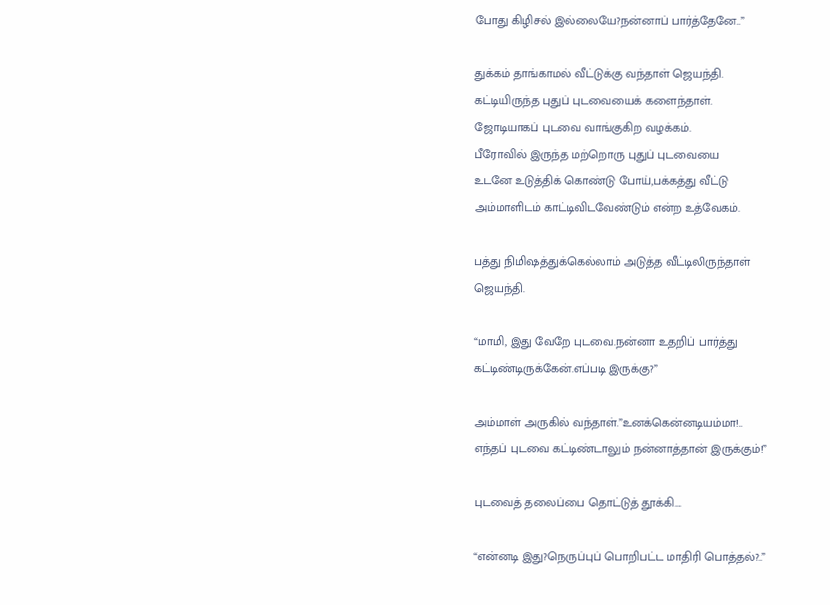போது கிழிசல் இல்லையே?நன்னாப் பார்த்தேனே..”

துக்கம் தாங்காமல் வீட்டுக்கு வந்தாள் ஜெயந்தி.
கட்டியிருந்த புதுப் புடவையைக் களைந்தாள்.
ஜோடியாகப் புடவை வாங்குகிற வழக்கம்.
பீரோவில் இருந்த மற்றொரு புதுப் புடவையை
உடனே உடுத்திக் கொண்டு போய்,பக்கத்து வீட்டு
அம்மாளிடம் காட்டிவிடவேண்டும் என்ற உத்வேகம்.

பத்து நிமிஷத்துக்கெல்லாம் அடுத்த வீட்டிலிருந்தாள்
ஜெயந்தி.

“மாமி, இது வேறே புடவை.நன்னா உதறிப் பார்த்து
கட்டிண்டிருக்கேன்.எப்படி இருக்கு?”

அம்மாள் அருகில் வந்தாள்.”உனக்கென்னடியம்மா!..
எந்தப் புடவை கட்டிண்டாலும் நன்னாத்தான் இருக்கும்!”

புடவைத் தலைப்பை தொட்டுத் தூக்கி….

“என்னடி இது?நெருப்புப் பொறிபட்ட மாதிரி பொத்தல்?..”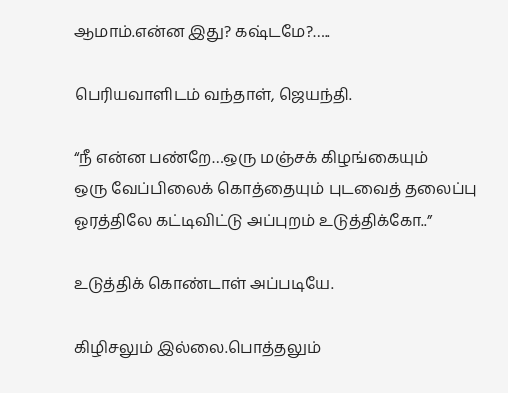ஆமாம்.என்ன இது? கஷ்டமே?…..

பெரியவாளிடம் வந்தாள், ஜெயந்தி.

“நீ என்ன பண்றே…ஒரு மஞ்சக் கிழங்கையும்
ஒரு வேப்பிலைக் கொத்தையும் புடவைத் தலைப்பு
ஓரத்திலே கட்டிவிட்டு அப்புறம் உடுத்திக்கோ..”

உடுத்திக் கொண்டாள் அப்படியே.

கிழிசலும் இல்லை.பொத்தலும்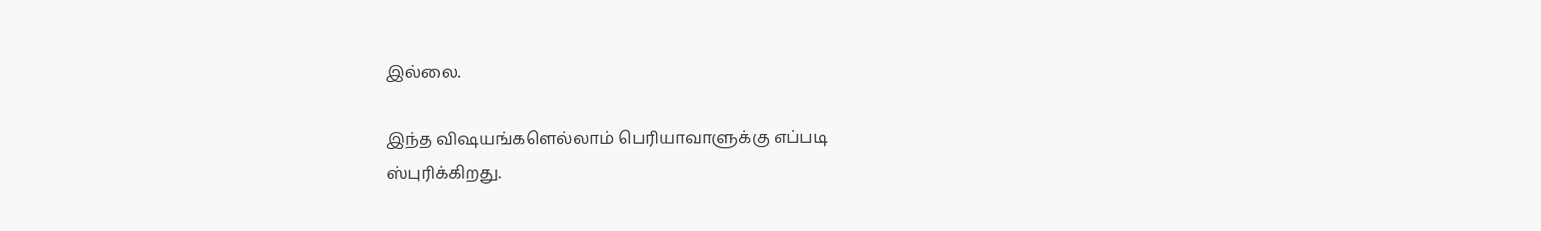இல்லை.

இந்த விஷயங்களெல்லாம் பெரியாவாளுக்கு எப்படி
ஸ்புரிக்கிறது.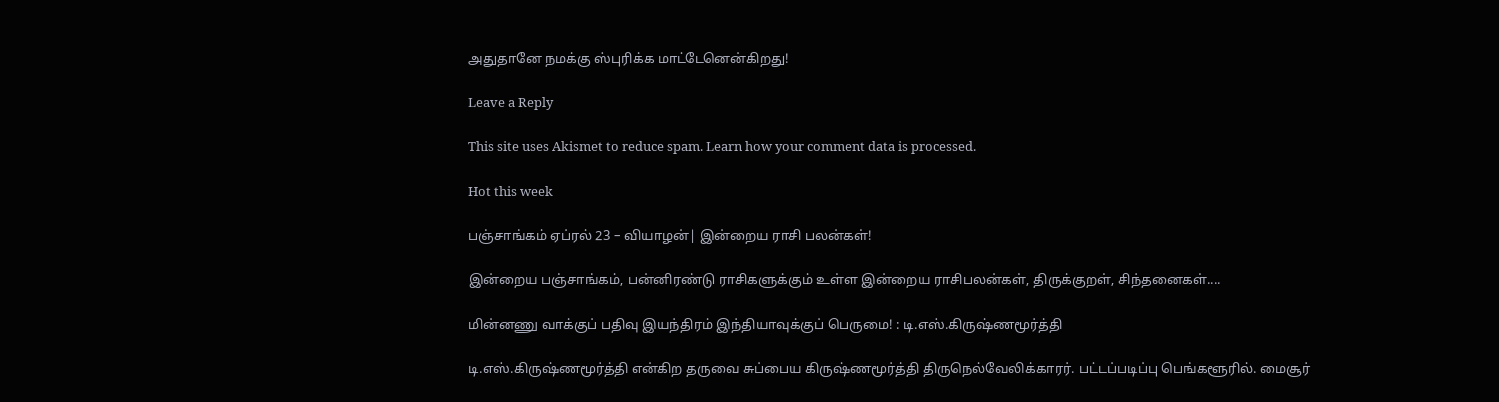அதுதானே நமக்கு ஸ்புரிக்க மாட்டேனென்கிறது!

Leave a Reply

This site uses Akismet to reduce spam. Learn how your comment data is processed.

Hot this week

பஞ்சாங்கம் ஏப்ரல் 23 – வியாழன்| இன்றைய ராசி பலன்கள்!

இன்றைய பஞ்சாங்கம், பன்னிரண்டு ராசிகளுக்கும் உள்ள இன்றைய ராசிபலன்கள், திருக்குறள், சிந்தனைகள்....

மின்னணு வாக்குப் பதிவு இயந்திரம் இந்தியாவுக்குப் பெருமை! : டி.எஸ்.கிருஷ்ணமூர்த்தி

டி.எஸ்.கிருஷ்ணமூர்த்தி என்கிற தருவை சுப்பைய கிருஷ்ணமூர்த்தி திருநெல்வேலிக்காரர். பட்டப்படிப்பு பெங்களூரில். மைசூர்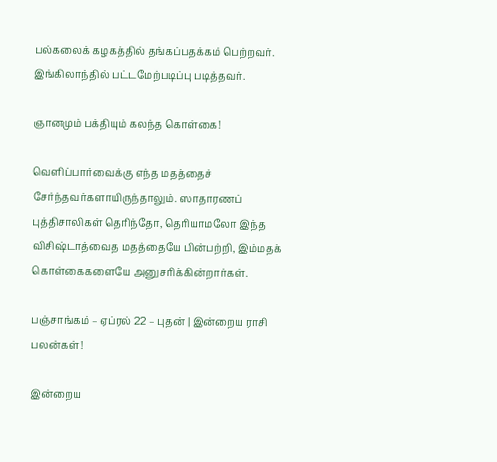பல்கலைக் கழகத்தில் தங்கப்பதக்கம் பெற்றவர். இங்கிலாந்தில் பட்டமேற்படிப்பு படித்தவர்.

ஞானமும் பக்தியும் கலந்த கொள்கை!

வெளிப்பார்வைக்கு எந்த மதத்தைச் சேர்ந்தவர்களாயிருந்தாலும். ஸாதாரணப் புத்திசாலிகள் தெரிந்தோ, தெரியாமலோ இந்த விசிஷ்டாத்வைத மதத்தையே பின்பற்றி, இம்மதக் கொள்கைகளையே அனுசரிக்கின்றார்கள்.

பஞ்சாங்கம் – ஏப்ரல் 22 – புதன் | இன்றைய ராசி பலன்கள்!

இன்றைய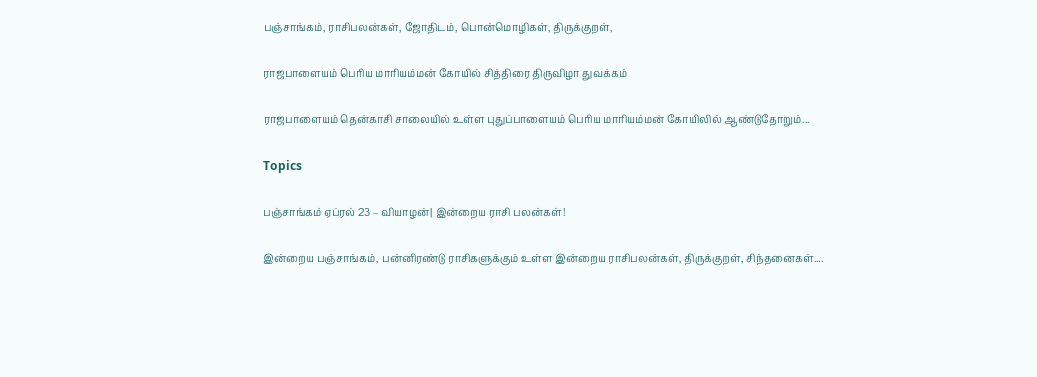பஞ்சாங்கம், ராசிபலன்கள், ஜோதிடம், பொன்மொழிகள், திருக்குறள்,

ராஜபாளையம் பெரிய மாரியம்மன் கோயில் சித்திரை திருவிழா துவக்கம்

ராஜபாளையம் தென்காசி சாலையில் உள்ள புதுப்பாளையம் பெரிய மாரியம்மன் கோயிலில் ஆண்டுதோறும்...

Topics

பஞ்சாங்கம் ஏப்ரல் 23 – வியாழன்| இன்றைய ராசி பலன்கள்!

இன்றைய பஞ்சாங்கம், பன்னிரண்டு ராசிகளுக்கும் உள்ள இன்றைய ராசிபலன்கள், திருக்குறள், சிந்தனைகள்....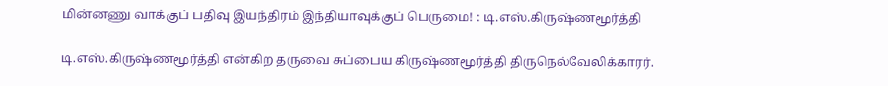மின்னணு வாக்குப் பதிவு இயந்திரம் இந்தியாவுக்குப் பெருமை! : டி.எஸ்.கிருஷ்ணமூர்த்தி

டி.எஸ்.கிருஷ்ணமூர்த்தி என்கிற தருவை சுப்பைய கிருஷ்ணமூர்த்தி திருநெல்வேலிக்காரர்.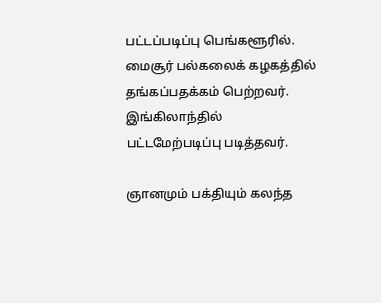பட்டப்படிப்பு பெங்களூரில். மைசூர் பல்கலைக் கழகத்தில் தங்கப்பதக்கம் பெற்றவர். இங்கிலாந்தில் பட்டமேற்படிப்பு படித்தவர்.

ஞானமும் பக்தியும் கலந்த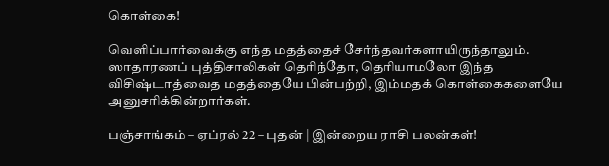கொள்கை!

வெளிப்பார்வைக்கு எந்த மதத்தைச் சேர்ந்தவர்களாயிருந்தாலும். ஸாதாரணப் புத்திசாலிகள் தெரிந்தோ, தெரியாமலோ இந்த விசிஷ்டாத்வைத மதத்தையே பின்பற்றி, இம்மதக் கொள்கைகளையே அனுசரிக்கின்றார்கள்.

பஞ்சாங்கம் – ஏப்ரல் 22 – புதன் | இன்றைய ராசி பலன்கள்!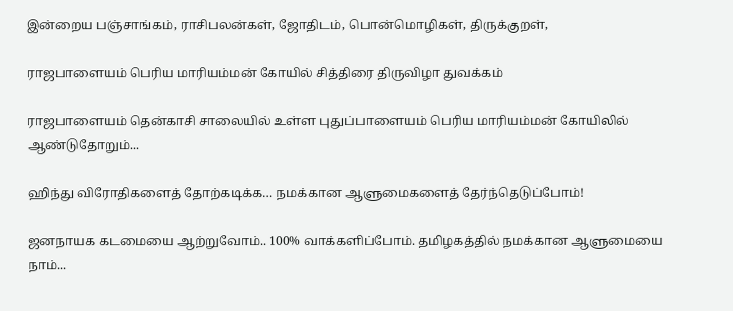இன்றைய பஞ்சாங்கம், ராசிபலன்கள், ஜோதிடம், பொன்மொழிகள், திருக்குறள்,

ராஜபாளையம் பெரிய மாரியம்மன் கோயில் சித்திரை திருவிழா துவக்கம்

ராஜபாளையம் தென்காசி சாலையில் உள்ள புதுப்பாளையம் பெரிய மாரியம்மன் கோயிலில் ஆண்டுதோறும்...

ஹிந்து விரோதிகளைத் தோற்கடிக்க… நமக்கான ஆளுமைகளைத் தேர்ந்தெடுப்போம்!

ஜனநாயக கடமையை ஆற்றுவோம்.. 100% வாக்களிப்போம். தமிழகத்தில் நமக்கான ஆளுமையை நாம்...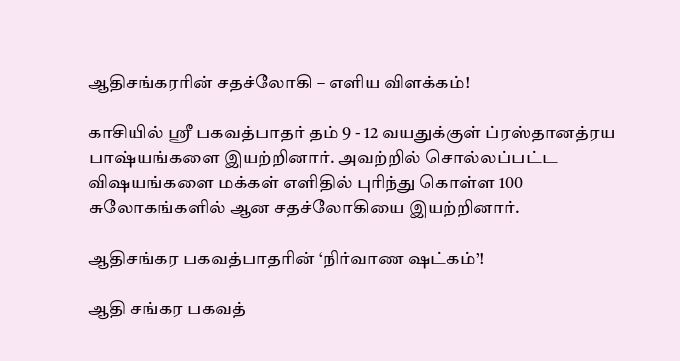ஆதிசங்கரரின் சதச்லோகி – எளிய விளக்கம்!

காசியில் ஸ்ரீ பகவத்பாதர் தம் 9 - 12 வயதுக்குள் ப்ரஸ்தானத்ரய பாஷ்யங்களை இயற்றினார். அவற்றில் சொல்லப்பட்ட விஷயங்களை மக்கள் எளிதில் புரிந்து கொள்ள 100 சுலோகங்களில் ஆன சதச்லோகியை இயற்றினார்.

ஆதிசங்கர பகவத்பாதரின் ‘நிர்வாண ஷட்கம்’!

ஆதி சங்கர பகவத்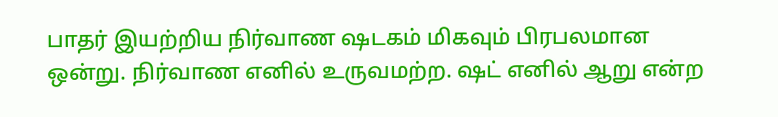பாதர் இயற்றிய நிர்வாண ஷடகம் மிகவும் பிரபலமான ஒன்று. நிர்வாண எனில் உருவமற்ற. ஷட் எனில் ஆறு என்ற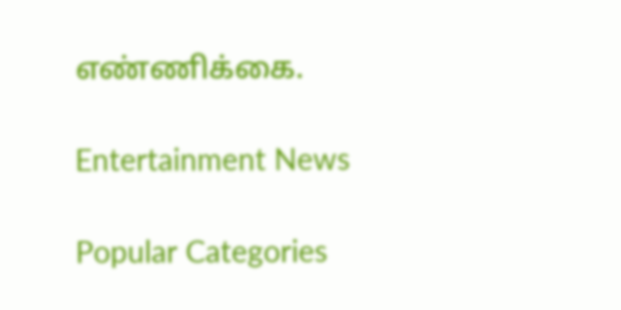எண்ணிக்கை.

Entertainment News

Popular Categories